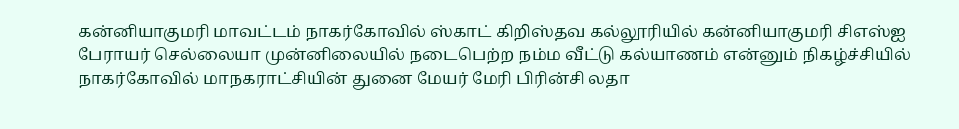கன்னியாகுமரி மாவட்டம் நாகர்கோவில் ஸ்காட் கிறிஸ்தவ கல்லூரியில் கன்னியாகுமரி சிஎஸ்ஐ பேராயர் செல்லையா முன்னிலையில் நடைபெற்ற நம்ம வீட்டு கல்யாணம் என்னும் நிகழ்ச்சியில் நாகர்கோவில் மாநகராட்சியின் துனை மேயர் மேரி பிரின்சி லதா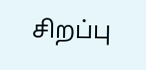சிறப்பு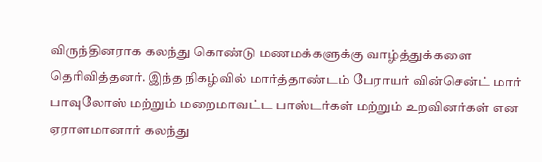விருந்தினராக கலந்து கொண்டு மணமக்களுக்கு வாழ்த்துக்களை தெரிவித்தனர். இந்த நிகழ்வில் மார்த்தாண்டம் பேராயர் வின்சென்ட் மார் பாவுலோஸ் மற்றும் மறைமாவட்ட பாஸ்டர்கள் மற்றும் உறவினர்கள் என ஏராளமானார் கலந்து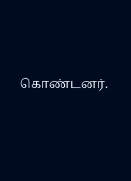கொண்டனர்.